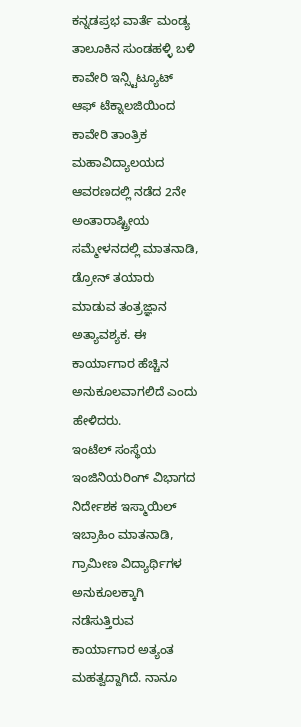ಕನ್ನಡಪ್ರಭ ವಾರ್ತೆ ಮಂಡ್ಯ
ತಾಲೂಕಿನ ಸುಂಡಹಳ್ಳಿ ಬಳಿ ಕಾವೇರಿ ಇನ್ಸ್ಟಿಟ್ಯೂಟ್ ಆಫ್ ಟೆಕ್ನಾಲಜಿಯಿಂದ ಕಾವೇರಿ ತಾಂತ್ರಿಕ ಮಹಾವಿದ್ಯಾಲಯದ ಆವರಣದಲ್ಲಿ ನಡೆದ 2ನೇ ಅಂತಾರಾಷ್ಟ್ರೀಯ ಸಮ್ಮೇಳನದಲ್ಲಿ ಮಾತನಾಡಿ, ಡ್ರೋನ್ ತಯಾರು ಮಾಡುವ ತಂತ್ರಜ್ಞಾನ ಅತ್ಯಾವಶ್ಯಕ. ಈ ಕಾರ್ಯಾಗಾರ ಹೆಚ್ಚಿನ ಅನುಕೂಲವಾಗಲಿದೆ ಎಂದು ಹೇಳಿದರು.
ಇಂಟೆಲ್ ಸಂಸ್ಥೆಯ ಇಂಜಿನಿಯರಿಂಗ್ ವಿಭಾಗದ ನಿರ್ದೇಶಕ ಇಸ್ಮಾಯಿಲ್ ಇಬ್ರಾಹಿಂ ಮಾತನಾಡಿ, ಗ್ರಾಮೀಣ ವಿದ್ಯಾರ್ಥಿಗಳ ಅನುಕೂಲಕ್ಕಾಗಿ ನಡೆಸುತ್ತಿರುವ ಕಾರ್ಯಾಗಾರ ಅತ್ಯಂತ ಮಹತ್ವದ್ದಾಗಿದೆ. ನಾನೂ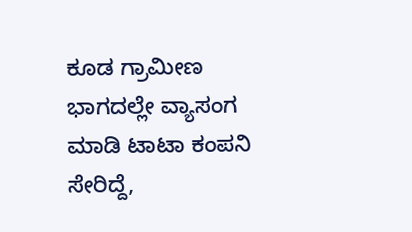ಕೂಡ ಗ್ರಾಮೀಣ ಭಾಗದಲ್ಲೇ ವ್ಯಾಸಂಗ ಮಾಡಿ ಟಾಟಾ ಕಂಪನಿ ಸೇರಿದ್ದೆ,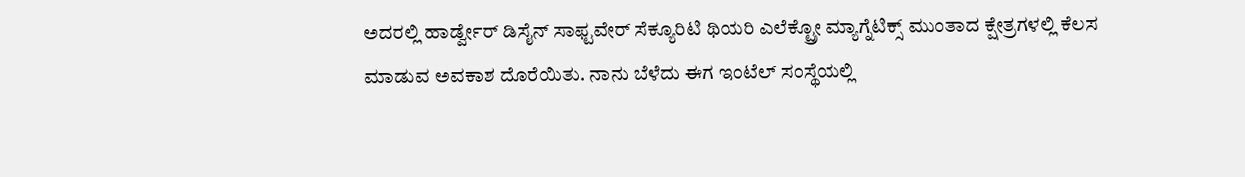ಅದರಲ್ಲಿ ಹಾರ್ಡ್ವೇರ್ ಡಿಸೈನ್ ಸಾಫ್ಟವೇರ್ ಸೆಕ್ಯೂರಿಟಿ ಥಿಯರಿ ಎಲೆಕ್ಟ್ರೋ ಮ್ಯಾಗ್ನೆಟಿಕ್ಸ್ ಮುಂತಾದ ಕ್ಷೇತ್ರಗಳಲ್ಲಿ ಕೆಲಸ ಮಾಡುವ ಅವಕಾಶ ದೊರೆಯಿತು. ನಾನು ಬೆಳೆದು ಈಗ ಇಂಟೆಲ್ ಸಂಸ್ಥೆಯಲ್ಲಿ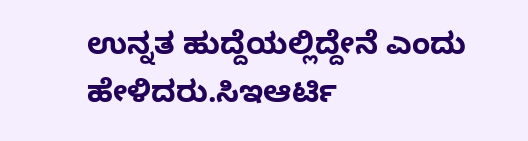ಉನ್ನತ ಹುದ್ದೆಯಲ್ಲಿದ್ದೇನೆ ಎಂದು ಹೇಳಿದರು.ಸಿಇಆರ್ಟಿ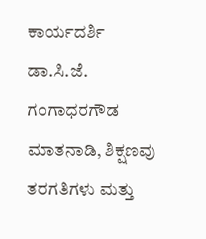ಕಾರ್ಯದರ್ಶಿ ಡಾ.ಸಿ.ಜೆ. ಗಂಗಾಧರಗೌಡ ಮಾತನಾಡಿ, ಶಿಕ್ಷಣವು ತರಗತಿಗಳು ಮತ್ತು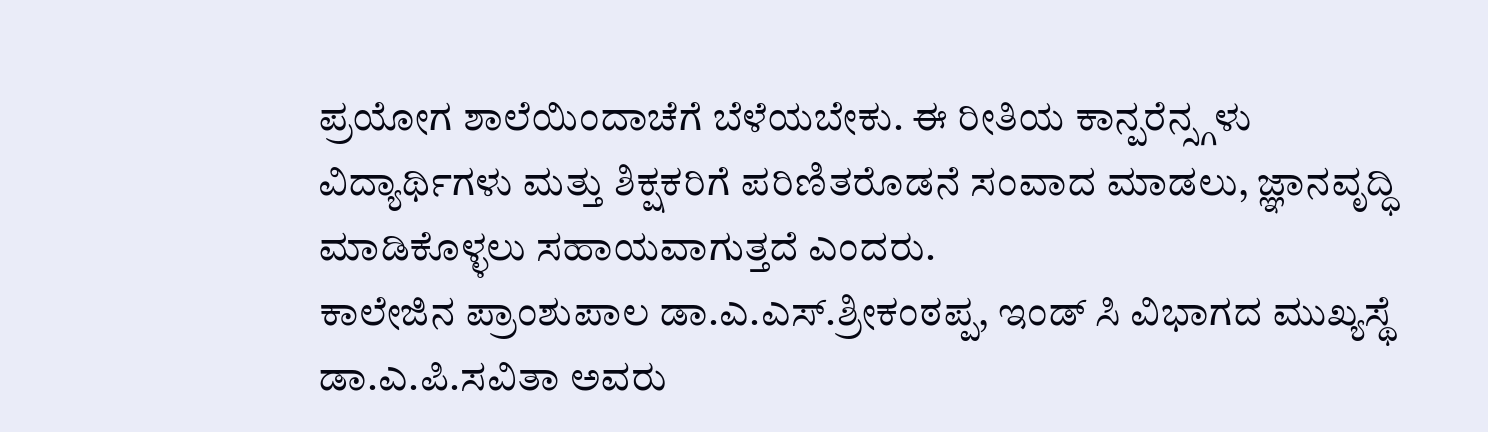ಪ್ರಯೋಗ ಶಾಲೆಯಿಂದಾಚೆಗೆ ಬೆಳೆಯಬೇಕು. ಈ ರೀತಿಯ ಕಾನ್ಪರೆನ್ಸ್ಗಳು ವಿದ್ಯಾರ್ಥಿಗಳು ಮತ್ತು ಶಿಕ್ಷಕರಿಗೆ ಪರಿಣಿತರೊಡನೆ ಸಂವಾದ ಮಾಡಲು, ಜ್ಞಾನವೃದ್ಧಿ ಮಾಡಿಕೊಳ್ಳಲು ಸಹಾಯವಾಗುತ್ತದೆ ಎಂದರು.
ಕಾಲೇಜಿನ ಪ್ರಾಂಶುಪಾಲ ಡಾ.ಎ.ಎಸ್.ಶ್ರೀಕಂಠಪ್ಪ, ಇಂಡ್ ಸಿ ವಿಭಾಗದ ಮುಖ್ಯಸ್ಥೆ ಡಾ.ಎ.ಪಿ.ಸವಿತಾ ಅವರು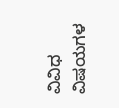ವಿವಿಧ ವಿಷಯಗಳ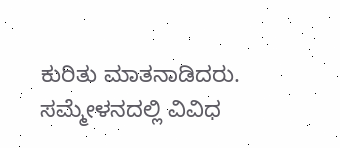ಕುರಿತು ಮಾತನಾಡಿದರು. ಸಮ್ಮೇಳನದಲ್ಲಿ ವಿವಿಧ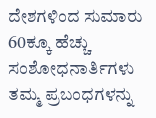ದೇಶಗಳಿಂದ ಸುಮಾರು 60ಕ್ಕೂ ಹೆಚ್ಚು ಸಂಶೋಧನಾರ್ತಿಗಳು ತಮ್ಮ ಪ್ರಬಂಧಗಳನ್ನು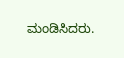ಮಂಡಿಸಿದರು.